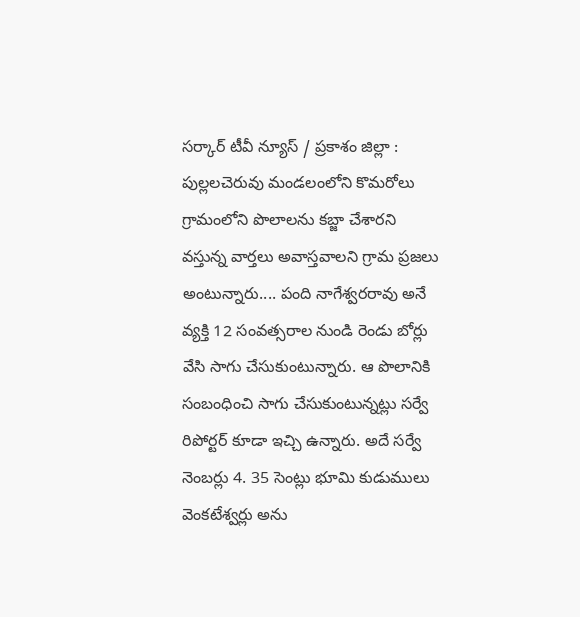సర్కార్ టీవీ న్యూస్ / ప్రకాశం జిల్లా : పుల్లలచెరువు మండలంలోని కొమరోలు గ్రామంలోని పొలాలను కబ్జా చేశారని వస్తున్న వార్తలు అవాస్తవాలని గ్రామ ప్రజలు అంటున్నారు.... పంది నాగేశ్వరరావు అనే వ్యక్తి 12 సంవత్సరాల నుండి రెండు బోర్లు వేసి సాగు చేసుకుంటున్నారు. ఆ పొలానికి సంబంధించి సాగు చేసుకుంటున్నట్లు సర్వే రిపోర్టర్ కూడా ఇచ్చి ఉన్నారు. అదే సర్వే నెంబర్లు 4. 35 సెంట్లు భూమి కుడుములు వెంకటేశ్వర్లు అను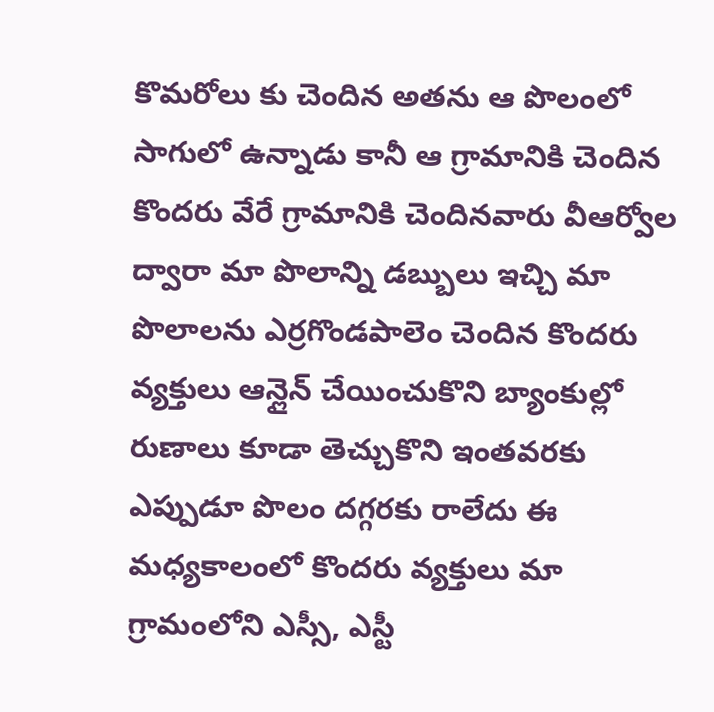కొమరోలు కు చెందిన అతను ఆ పొలంలో సాగులో ఉన్నాడు కానీ ఆ గ్రామానికి చెందిన కొందరు వేరే గ్రామానికి చెందినవారు వీఆర్వోల ద్వారా మా పొలాన్ని డబ్బులు ఇచ్చి మా పొలాలను ఎర్రగొండపాలెం చెందిన కొందరు వ్యక్తులు ఆన్లైన్ చేయించుకొని బ్యాంకుల్లో రుణాలు కూడా తెచ్చుకొని ఇంతవరకు ఎప్పుడూ పొలం దగ్గరకు రాలేదు ఈ మధ్యకాలంలో కొందరు వ్యక్తులు మా గ్రామంలోని ఎస్సీ, ఎస్టీ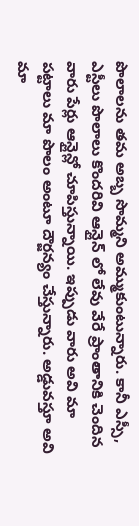పొలాలను తమ అబ్బ సొమ్మని అమ్ముకుంటున్నారు. కానీ ఎస్సీ, ఎస్టీలు పొలాలు కొందరివి ఆన్లైన్ లో లేవు వేరే ప్రాంతానికి చెందిన వారు పేర్లు ఆన్లైన్లో చూపిస్తున్నాయి. ఇప్పుడు వారు అవి మా పట్టాలు మా పొలం అంటూ దౌర్జన్యం చేస్తున్నారు. అడ్డువస్తూ అవి మా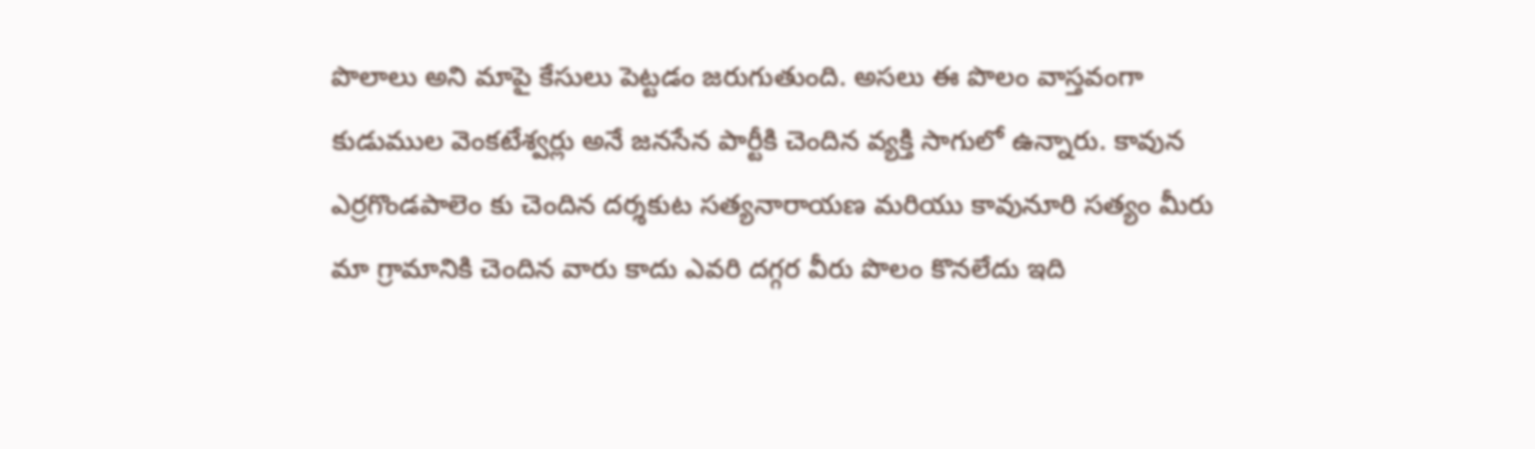పొలాలు అని మాపై కేసులు పెట్టడం జరుగుతుంది. అసలు ఈ పొలం వాస్తవంగా కుడుముల వెంకటేశ్వర్లు అనే జనసేన పార్టీకి చెందిన వ్యక్తి సాగులో ఉన్నారు. కావున ఎర్రగొండపాలెం కు చెందిన దర్శకుట సత్యనారాయణ మరియు కావునూరి సత్యం మీరు మా గ్రామానికి చెందిన వారు కాదు ఎవరి దగ్గర వీరు పొలం కొనలేదు ఇది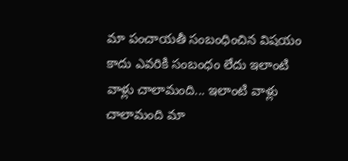మా పంచాయతీ సంబంధించిన విషయం కాదు ఎవరికి సంబంధం లేదు ఇలాంటి వాళ్లు చాలామంది... ఇలాంటి వాళ్లు చాలామంది మా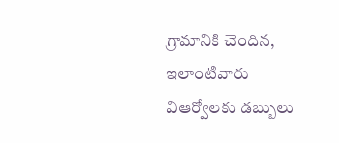గ్రామానికి చెందిన, ఇలాంటివారు విఆర్వోలకు డబ్బులు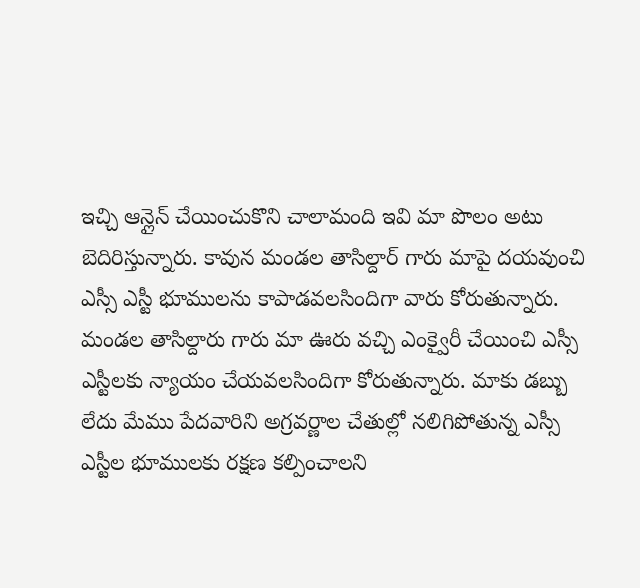ఇచ్చి ఆన్లైన్ చేయించుకొని చాలామంది ఇవి మా పొలం అటు బెదిరిస్తున్నారు. కావున మండల తాసిల్దార్ గారు మాపై దయవుంచి ఎస్సీ ఎస్టీ భూములను కాపాడవలసిందిగా వారు కోరుతున్నారు. మండల తాసిల్దారు గారు మా ఊరు వచ్చి ఎంక్వైరీ చేయించి ఎస్సీ ఎస్టీలకు న్యాయం చేయవలసిందిగా కోరుతున్నారు. మాకు డబ్బు లేదు మేము పేదవారిని అగ్రవర్ణాల చేతుల్లో నలిగిపోతున్న ఎస్సీ ఎస్టీల భూములకు రక్షణ కల్పించాలని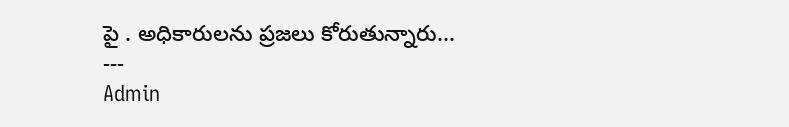పై . అధికారులను ప్రజలు కోరుతున్నారు...
---
Admin